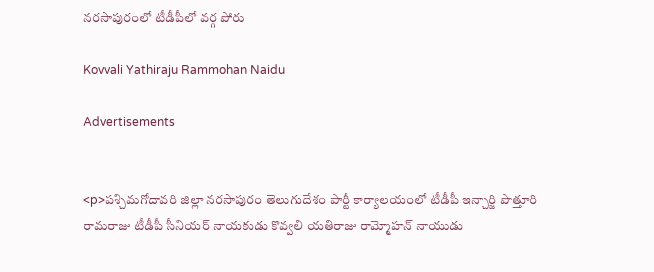నరసాపురంలో టీడీపీలో వర్గ పోరు

Kovvali Yathiraju Rammohan Naidu

Advertisements


<p>పశ్చిమగోదావరి జిల్లా నరసాపురం తెలుగుదేశం పార్టీ కార్యాలయంలో టీడీపీ ఇన్చార్జి పొత్తూరి రామరాజు టీడీపీ సీనియర్ నాయకుడు కొవ్వలి యతిరాజు రామ్మోహన్ నాయుడు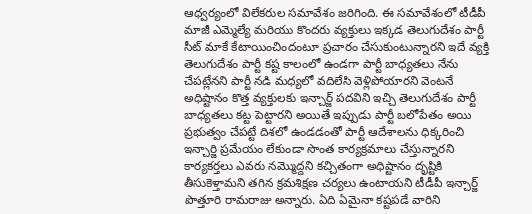ఆధ్వర్యంలో విలేకరుల సమావేశం జరిగింది. ఈ సమావేశంలో టీడీపీ మాజీ ఎమ్మెల్యే మరియు కొందరు వ్యక్తులు ఇక్కడ తెలుగుదేశం పార్టీ సీట్ మాకే కేటాయించిందంటూ ప్రచారం చేసుకుంటున్నారని ఇదే వ్యక్తి తెలుగుదేశం పార్టీ కష్ట కాలంలో ఉండగా పార్టీ బాధ్యతలు నేను చేపట్లేనని పార్టీ నడి మధ్యలో వదిలేసి వెళ్లిపోయారని వెంటనే అధిష్టానం కొత్త వ్యక్తులకు ఇన్చార్జ్ పదవిని ఇచ్చి తెలుగుదేశం పార్టీ బాధ్యతలు కట్ట పెట్టారని అయితే ఇప్పుడు పార్టీ బలోపేతం అయి ప్రభుత్వం చేపట్టే దిశలో ఉండడంతో పార్టీ ఆదేశాలను ధిక్కరించి ఇన్చార్జి ప్రమేయం లేకుండా సొంత కార్యక్రమాలు చేస్తున్నారని కార్యకర్తలు ఎవరు నమ్మొద్దని కచ్చితంగా అధిష్టానం దృష్టికి తీసుకెళ్తామని తగిన క్రమశిక్షణ చర్యలు ఉంటాయని టీడీపీ ఇన్చార్జ్ పొత్తూరి రామరాజు అన్నారు. ఏది ఏమైనా కష్టపడే వారిని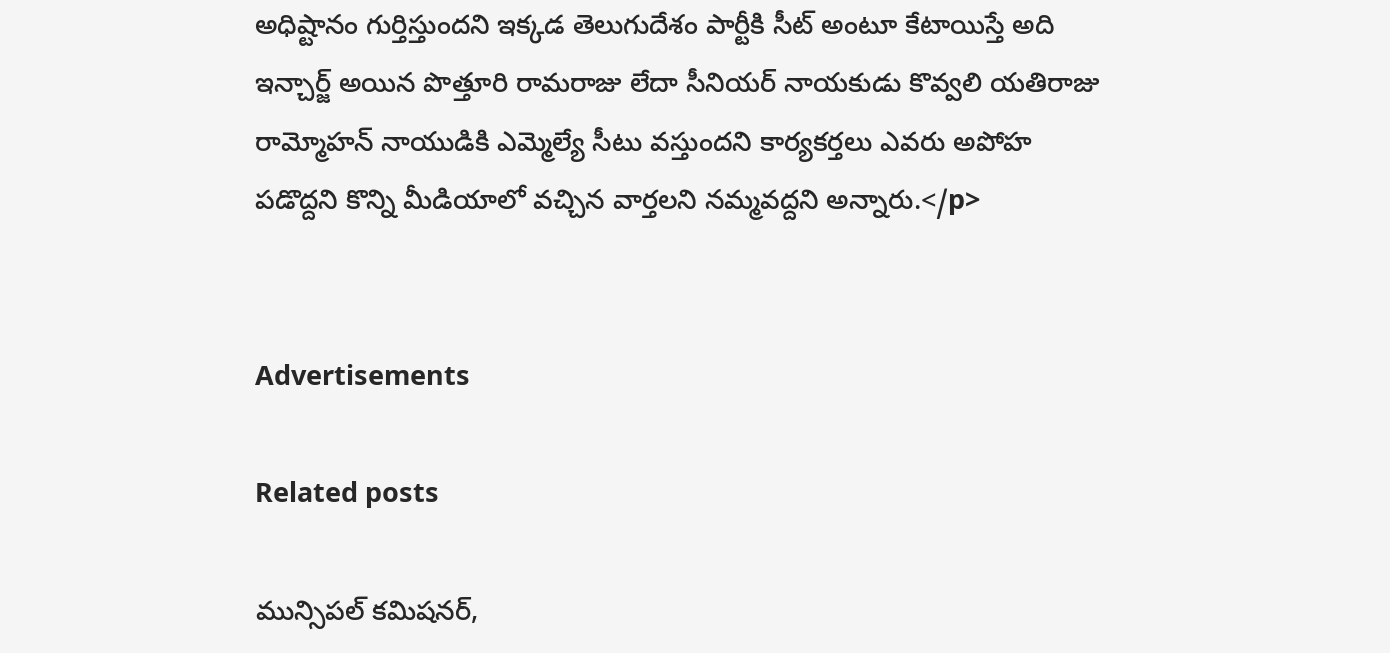అధిష్టానం గుర్తిస్తుందని ఇక్కడ తెలుగుదేశం పార్టీకి సీట్ అంటూ కేటాయిస్తే అది ఇన్చార్జ్ అయిన పొత్తూరి రామరాజు లేదా సీనియర్ నాయకుడు కొవ్వలి యతిరాజు రామ్మోహన్ నాయుడికి ఎమ్మెల్యే సీటు వస్తుందని కార్యకర్తలు ఎవరు అపోహ పడొద్దని కొన్ని మీడియాలో వచ్చిన వార్తలని నమ్మవద్దని అన్నారు.</p>


Advertisements

Related posts

మున్సిపల్ కమిషనర్,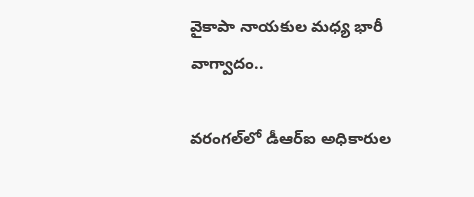వైకాపా నాయకుల మధ్య భారీ వాగ్వాదం..

వరంగల్‌లో డీఆర్‌ఐ అధికారుల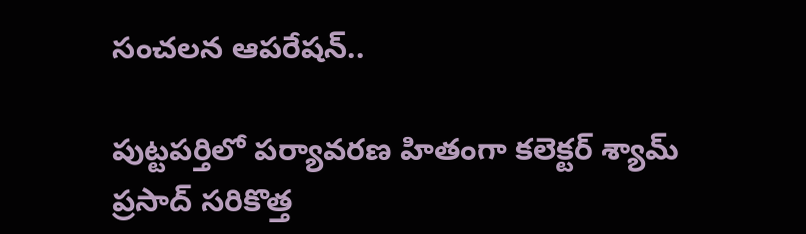సంచలన ఆపరేషన్..

పుట్టపర్తిలో పర్యావరణ హితంగా కలెక్టర్ శ్యామ్ ప్రసాద్ సరికొత్త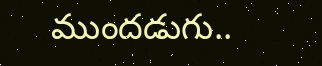ముందడుగు..